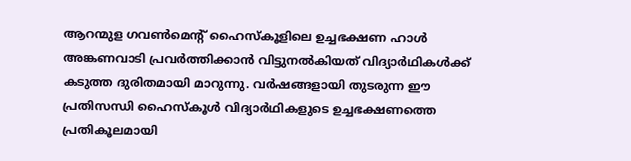ആറന്മുള ഗവൺമെന്റ് ഹൈസ്കൂളിലെ ഉച്ചഭക്ഷണ ഹാൾ അങ്കണവാടി പ്രവർത്തിക്കാൻ വിട്ടുനൽകിയത് വിദ്യാർഥികൾക്ക് കടുത്ത ദുരിതമായി മാറുന്നു. വർഷങ്ങളായി തുടരുന്ന ഈ പ്രതിസന്ധി ഹൈസ്കൂൾ വിദ്യാർഥികളുടെ ഉച്ചഭക്ഷണത്തെ പ്രതികൂലമായി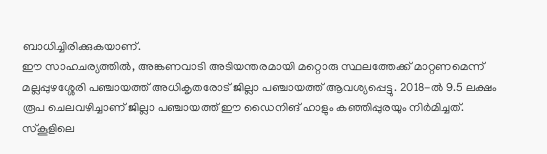ബാധിച്ചിരിക്കുകയാണ്.
ഈ സാഹചര്യത്തിൽ, അങ്കണവാടി അടിയന്തരമായി മറ്റൊരു സ്ഥലത്തേക്ക് മാറ്റണമെന്ന് മല്ലപ്പുഴശ്ശേരി പഞ്ചായത്ത് അധികൃതരോട് ജില്ലാ പഞ്ചായത്ത് ആവശ്യപ്പെട്ടു. 2018-ൽ 9.5 ലക്ഷം രൂപ ചെലവഴിച്ചാണ് ജില്ലാ പഞ്ചായത്ത് ഈ ഡൈനിങ് ഹാളും കഞ്ഞിപ്പുരയും നിർമിച്ചത്.
സ്കൂളിലെ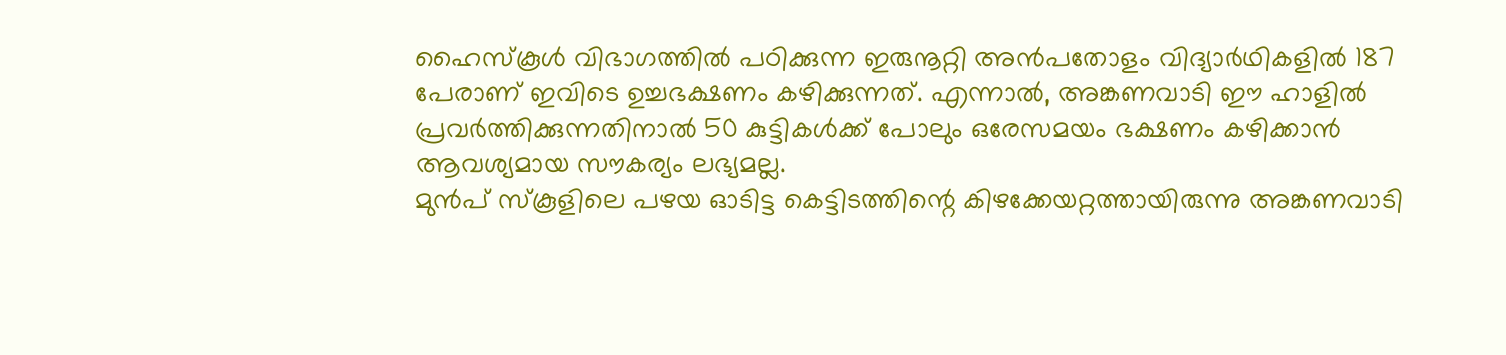ഹൈസ്കൂൾ വിഭാഗത്തിൽ പഠിക്കുന്ന ഇരുനൂറ്റി അൻപതോളം വിദ്യാർഥികളിൽ 187 പേരാണ് ഇവിടെ ഉച്ചഭക്ഷണം കഴിക്കുന്നത്. എന്നാൽ, അങ്കണവാടി ഈ ഹാളിൽ പ്രവർത്തിക്കുന്നതിനാൽ 50 കുട്ടികൾക്ക് പോലും ഒരേസമയം ഭക്ഷണം കഴിക്കാൻ ആവശ്യമായ സൗകര്യം ലഭ്യമല്ല.
മുൻപ് സ്കൂളിലെ പഴയ ഓടിട്ട കെട്ടിടത്തിന്റെ കിഴക്കേയറ്റത്തായിരുന്നു അങ്കണവാടി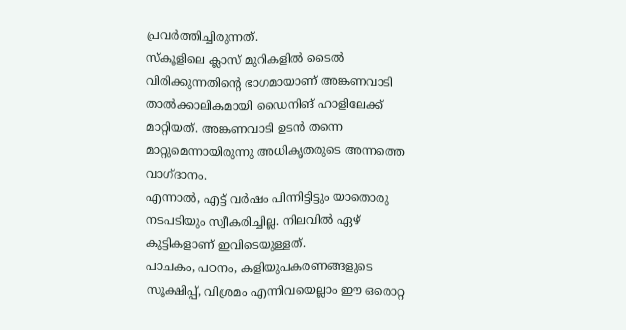പ്രവർത്തിച്ചിരുന്നത്.
സ്കൂളിലെ ക്ലാസ് മുറികളിൽ ടൈൽ വിരിക്കുന്നതിന്റെ ഭാഗമായാണ് അങ്കണവാടി താൽക്കാലികമായി ഡൈനിങ് ഹാളിലേക്ക് മാറ്റിയത്. അങ്കണവാടി ഉടൻ തന്നെ മാറ്റുമെന്നായിരുന്നു അധികൃതരുടെ അന്നത്തെ വാഗ്ദാനം.
എന്നാൽ, എട്ട് വർഷം പിന്നിട്ടിട്ടും യാതൊരു നടപടിയും സ്വീകരിച്ചില്ല. നിലവിൽ ഏഴ് കുട്ടികളാണ് ഇവിടെയുള്ളത്.
പാചകം, പഠനം, കളിയുപകരണങ്ങളുടെ സൂക്ഷിപ്പ്, വിശ്രമം എന്നിവയെല്ലാം ഈ ഒരൊറ്റ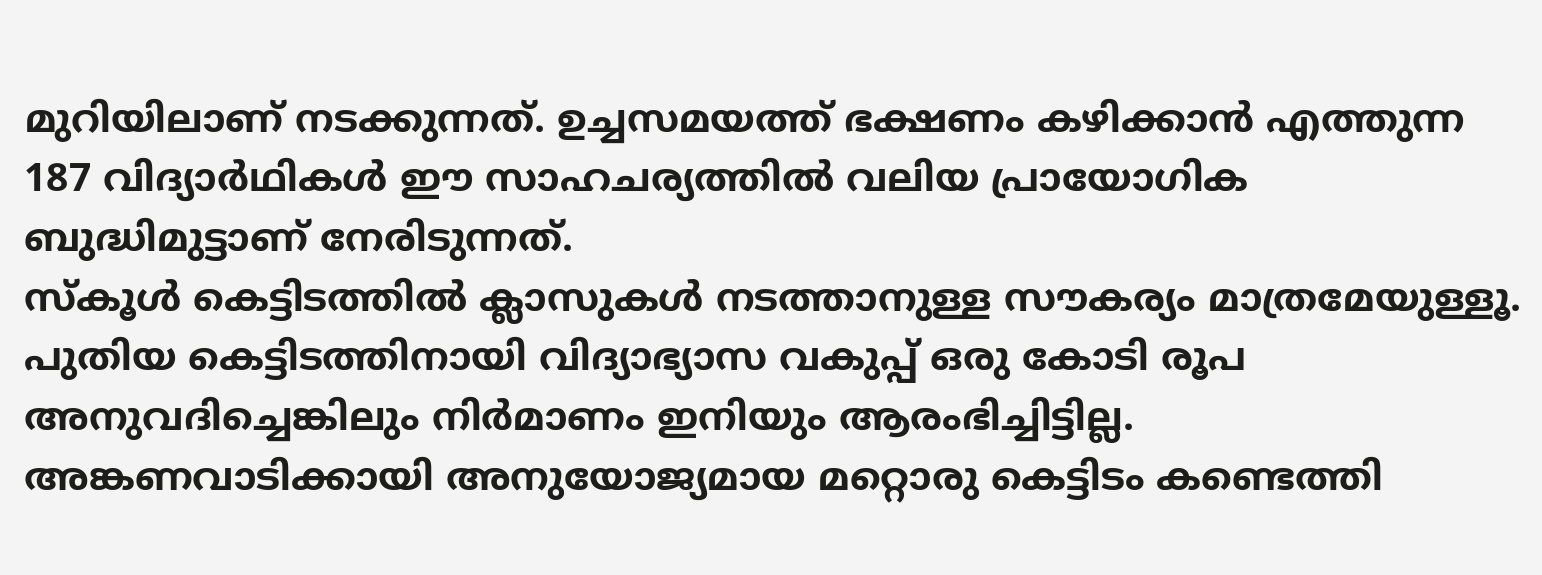മുറിയിലാണ് നടക്കുന്നത്. ഉച്ചസമയത്ത് ഭക്ഷണം കഴിക്കാൻ എത്തുന്ന 187 വിദ്യാർഥികൾ ഈ സാഹചര്യത്തിൽ വലിയ പ്രായോഗിക ബുദ്ധിമുട്ടാണ് നേരിടുന്നത്.
സ്കൂൾ കെട്ടിടത്തിൽ ക്ലാസുകൾ നടത്താനുള്ള സൗകര്യം മാത്രമേയുള്ളൂ. പുതിയ കെട്ടിടത്തിനായി വിദ്യാഭ്യാസ വകുപ്പ് ഒരു കോടി രൂപ അനുവദിച്ചെങ്കിലും നിർമാണം ഇനിയും ആരംഭിച്ചിട്ടില്ല.
അങ്കണവാടിക്കായി അനുയോജ്യമായ മറ്റൊരു കെട്ടിടം കണ്ടെത്തി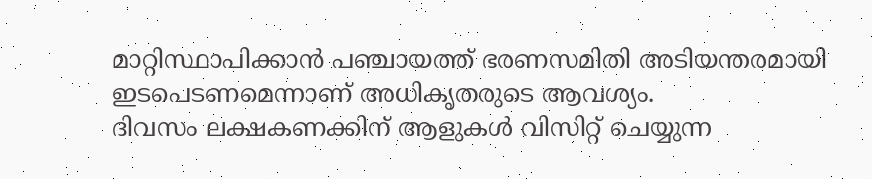മാറ്റിസ്ഥാപിക്കാൻ പഞ്ചായത്ത് ഭരണസമിതി അടിയന്തരമായി ഇടപെടണമെന്നാണ് അധികൃതരുടെ ആവശ്യം.
ദിവസം ലക്ഷകണക്കിന് ആളുകൾ വിസിറ്റ് ചെയ്യുന്ന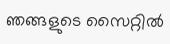ഞങ്ങളുടെ സൈറ്റിൽ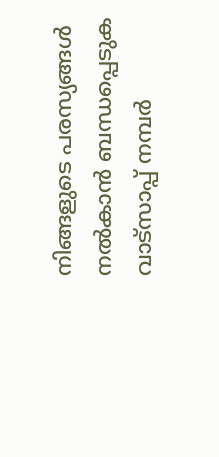നിങ്ങളുടെ പരസ്യങ്ങൾ നൽകാൻ ബന്ധപ്പെടുക വാട്സാപ്പ് നമ്പർ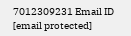7012309231 Email ID [email protected]